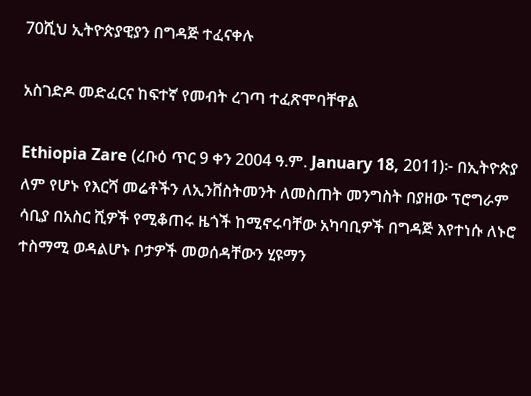70ሺህ ኢትዮጵያዊያን በግዳጅ ተፈናቀሉ

አስገድዶ መድፈርና ከፍተኛ የመብት ረገጣ ተፈጽሞባቸዋል

Ethiopia Zare (ረቡዕ ጥር 9 ቀን 2004 ዓ.ም. January 18, 2011)፦ በኢትዮጵያ ለም የሆኑ የእርሻ መሬቶችን ለኢንቨስትመንት ለመስጠት መንግስት በያዘው ፕሮግራም ሳቢያ በአስር ሺዎች የሚቆጠሩ ዜጎች ከሚኖሩባቸው አካባቢዎች በግዳጅ እየተነሱ ለኑሮ ተስማሚ ወዳልሆኑ ቦታዎች መወሰዳቸውን ሂዩማን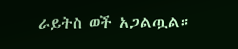ራይትስ ወች አጋልጧል።